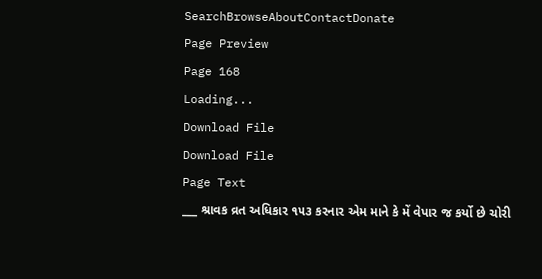SearchBrowseAboutContactDonate
Page Preview
Page 168
Loading...
Download File
Download File
Page Text
___ શ્રાવક વ્રત અધિકાર ૧૫૩ કરનાર એમ માને કે મેં વેપાર જ કર્યો છે ચોરી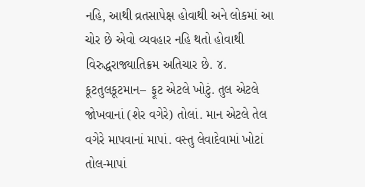નહિ, આથી વ્રતસાપેક્ષ હોવાથી અને લોકમાં આ ચોર છે એવો વ્યવહાર નહિ થતો હોવાથી વિરુદ્ધરાજ્યાતિક્રમ અતિચાર છે. ૪. કૂટતુલકૂટમાન– ફૂટ એટલે ખોટું. તુલ એટલે જોખવાનાં (શેર વગેરે) તોલાં. માન એટલે તેલ વગેરે માપવાનાં માપાં. વસ્તુ લેવાદેવામાં ખોટાં તોલ-માપાં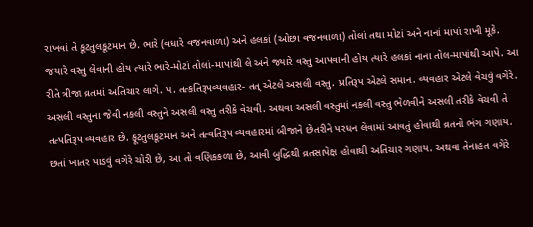રાખવાં તે કૂટતુલકૂટમાન છે. ભારે (વધારે વજનવાળા) અને હલકાં (ઓછા વજનવાળા) તોલાં તથા મોટાં અને નાનાં માપાં રાખી મૂકે. જયારે વસ્તુ લેવાની હોય ત્યારે ભારે-મોટાં તોલાં-માપાંથી લે અને જ્યારે વસ્તુ આપવાની હોય ત્યારે હલકાં નાના તોલ-માપાંથી આપે. આ રીતે ત્રીજા વ્રતમાં અતિચાર લાગે. ૫. તત્કતિરૂપવ્યવહાર- તત્ એટલે અસલી વસ્તુ. પ્રતિરૂપ એટલે સમાન. વ્યવહાર એટલે વેચવું વગેરે. અસલી વસ્તુના જેવી નકલી વસ્તુને અસલી વસ્તુ તરીકે વેચવી. અથવા અસલી વસ્તુમાં નકલી વસ્તુ ભેળવીને અસલી તરીકે વેચવી તે તત્પતિરૂપ વ્યવહાર છે. ફૂટતુલકૂટમાન અને તત્વતિરૂપ વ્યવહારમાં બીજાને છેતરીને પરધન લેવામાં આવતું હોવાથી વ્રતનો ભંગ ગણાય. છતાં ખાતર પાડવું વગેરે ચોરી છે, આ તો વણિકકળા છે, આવી બુદ્ધિથી વ્રતસાપેક્ષ હોવાથી અતિચાર ગણાય. અથવા તેનાહત વગેરે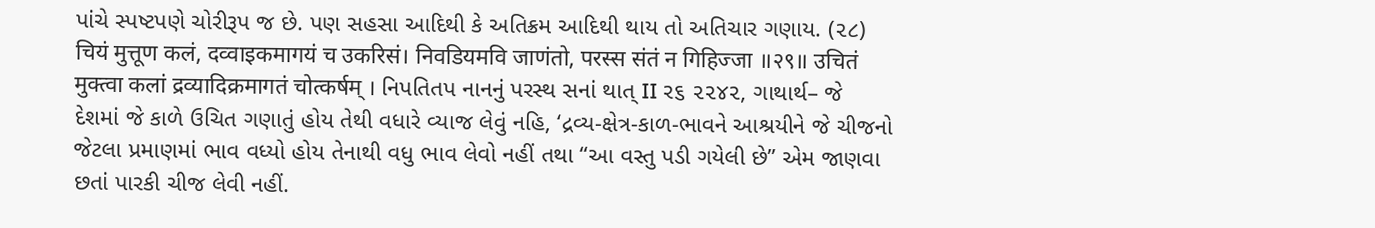પાંચે સ્પષ્ટપણે ચોરીરૂપ જ છે. પણ સહસા આદિથી કે અતિક્રમ આદિથી થાય તો અતિચાર ગણાય. (૨૮) चियं मुत्तूण कलं, दव्वाइकमागयं च उकरिसं। निवडियमवि जाणंतो, परस्स संतं न गिहिज्जा ॥२९॥ उचितं मुक्त्वा कलां द्रव्यादिक्रमागतं चोत्कर्षम् । નિપતિતપ નાનનું પરસ્થ સનાં થાત્ II ર૬ ૨૨૪૨, ગાથાર્થ– જે દેશમાં જે કાળે ઉચિત ગણાતું હોય તેથી વધારે વ્યાજ લેવું નહિ, ‘દ્રવ્ય-ક્ષેત્ર-કાળ-ભાવને આશ્રયીને જે ચીજનો જેટલા પ્રમાણમાં ભાવ વધ્યો હોય તેનાથી વધુ ભાવ લેવો નહીં તથા “આ વસ્તુ પડી ગયેલી છે” એમ જાણવા છતાં પારકી ચીજ લેવી નહીં.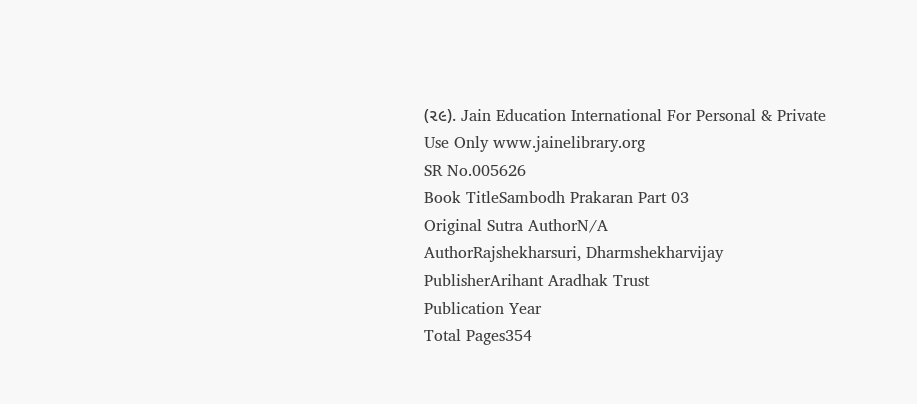(૨૯). Jain Education International For Personal & Private Use Only www.jainelibrary.org
SR No.005626
Book TitleSambodh Prakaran Part 03
Original Sutra AuthorN/A
AuthorRajshekharsuri, Dharmshekharvijay
PublisherArihant Aradhak Trust
Publication Year
Total Pages354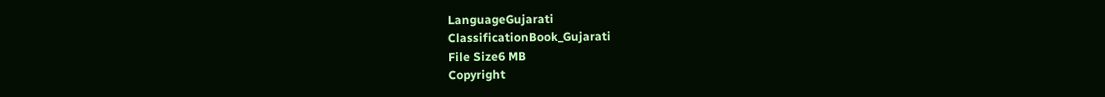LanguageGujarati
ClassificationBook_Gujarati
File Size6 MB
Copyright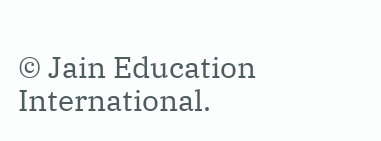© Jain Education International.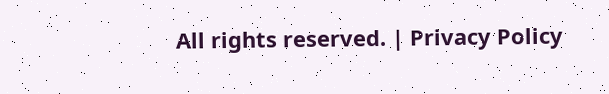All rights reserved. | Privacy Policy